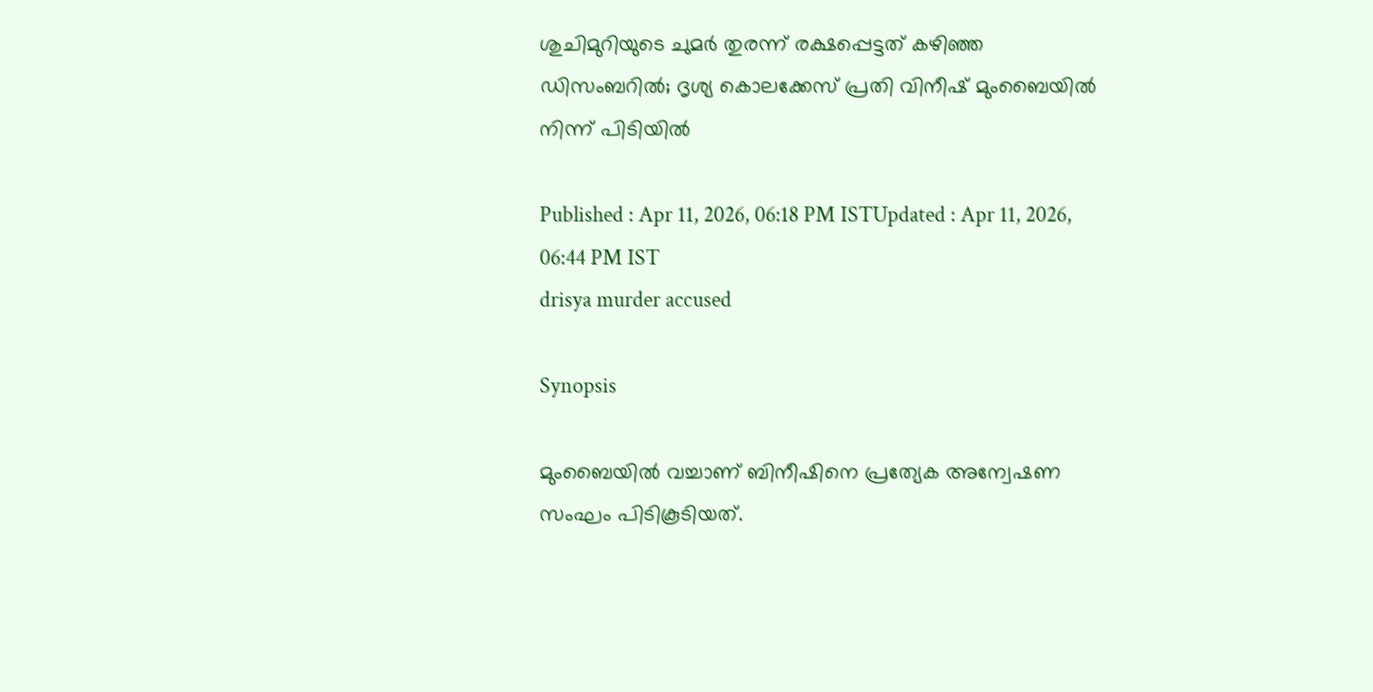ശുചിമുറിയുടെ ചുമർ തുരന്ന് രക്ഷപ്പെട്ടത് കഴിഞ്ഞ ഡിസംബറിൽ; ദൃശ്യ കൊലക്കേസ് പ്രതി വിനീഷ് മുംബൈയിൽ നിന്ന് പിടിയിൽ

Published : Apr 11, 2026, 06:18 PM ISTUpdated : Apr 11, 2026, 06:44 PM IST
drisya murder accused

Synopsis

മുംബൈയിൽ വച്ചാണ് ബിനീഷിനെ പ്രത്യേക അന്വേഷണ സംഘം പിടികൂടിയത്.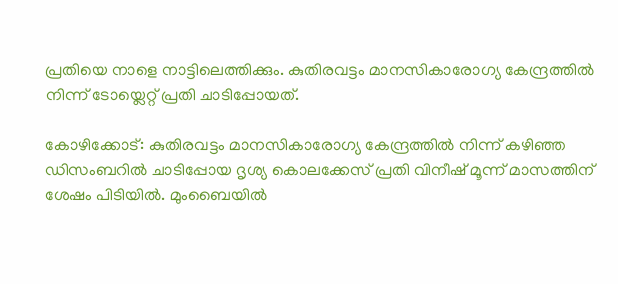പ്രതിയെ നാളെ നാട്ടിലെത്തിക്കും. കുതിരവട്ടം മാനസികാരോഗ്യ കേന്ദ്രത്തിൽ നിന്ന് ടോയ്ലെറ്റ് പ്രതി ചാടിപ്പോയത്.

കോഴിക്കോട്: കുതിരവട്ടം മാനസികാരോഗ്യ കേന്ദ്രത്തിൽ നിന്ന് കഴിഞ്ഞ ഡിസംബറിൽ ചാടിപ്പോയ ദൃശ്യ കൊലക്കേസ് പ്രതി വിനീഷ് മൂന്ന് മാസത്തിന് ശേഷം പിടിയിൽ. മുംബൈയിൽ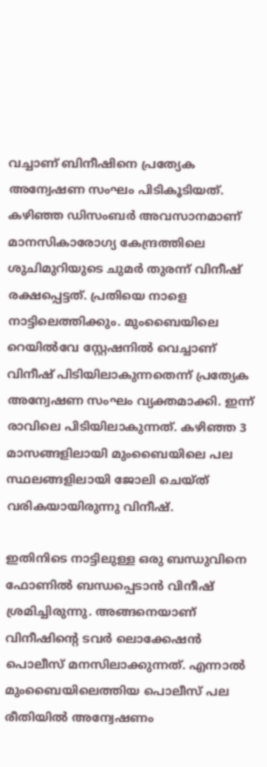വച്ചാണ് ബിനീഷിനെ പ്രത്യേക അന്വേഷണ സംഘം പിടികൂടിയത്. കഴിഞ്ഞ ഡിസംബര്‍ അവസാനമാണ് മാനസികാരോഗ്യ കേന്ദ്രത്തിലെ ശുചിമുറിയുടെ ചുമര്‍ തുരന്ന് വിനീഷ് രക്ഷപ്പെട്ടത്. പ്രതിയെ നാളെ നാട്ടിലെത്തിക്കും. മുംബൈയിലെ റെയിൽവേ സ്റ്റേഷനിൽ വെച്ചാണ് വിനീഷ് പിടിയിലാകുന്നതെന്ന് പ്രത്യേക അന്വേഷണ സംഘം വ്യക്തമാക്കി. ഇന്ന് രാവിലെ പിടിയിലാകുന്നത്. കഴിഞ്ഞ 3 മാസങ്ങളിലായി മുംബൈയിലെ പല സ്ഥലങ്ങളിലായി ജോലി ചെയ്ത് വരികയായിരുന്നു വിനീഷ്.

ഇതിനിടെ നാട്ടിലുള്ള ഒരു ബന്ധുവിനെ ഫോണിൽ ബന്ധപ്പെടാൻ വിനീഷ് ശ്രമിച്ചിരുന്നു. അങ്ങനെയാണ് വിനീഷിന്‍റെ ടവര്‍ ലൊക്കേഷൻ പൊലീസ് മനസിലാക്കുന്നത്. എന്നാൽ മുംബൈയിലെത്തിയ പൊലീസ് പല രീതിയിൽ അന്വേഷണം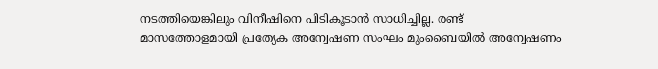നടത്തിയെങ്കിലും വിനീഷിനെ പിടികൂടാൻ സാധിച്ചില്ല. രണ്ട് മാസത്തോളമായി പ്രത്യേക അന്വേഷണ സംഘം മുംബൈയിൽ അന്വേഷണം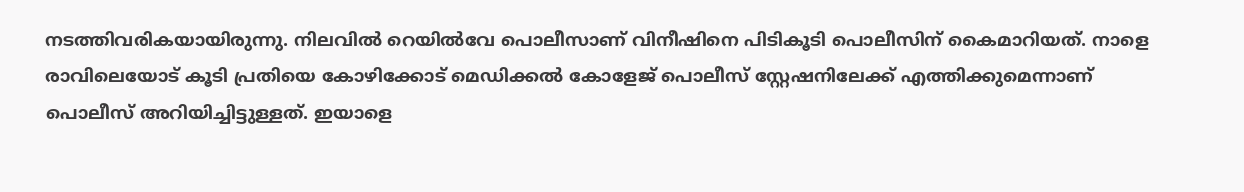നടത്തിവരികയായിരുന്നു. നിലവിൽ റെയിൽവേ പൊലീസാണ് വിനീഷിനെ പിടികൂടി പൊലീസിന് കൈമാറിയത്. നാളെ രാവിലെയോട് കൂടി പ്രതിയെ കോഴിക്കോട് മെഡിക്കൽ കോളേജ് പൊലീസ് സ്റ്റേഷനിലേക്ക് എത്തിക്കുമെന്നാണ് പൊലീസ് അറിയിച്ചിട്ടുള്ളത്. ഇയാളെ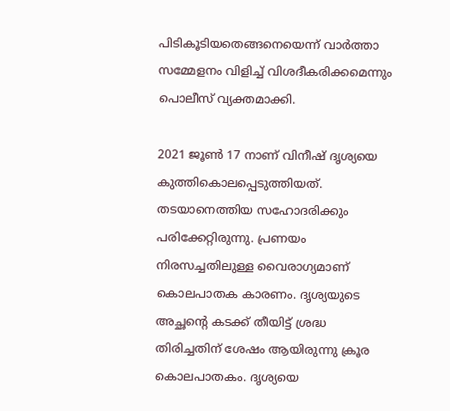പിടികൂടിയതെങ്ങനെയെന്ന് വാര്‍ത്താ സമ്മേളനം വിളിച്ച് വിശദീകരിക്കമെന്നും പൊലീസ് വ്യക്തമാക്കി.

2021 ജൂൺ 17 നാണ് വിനീഷ് ദൃശ്യയെ കുത്തികൊലപ്പെടുത്തിയത്. തടയാനെത്തിയ സഹോദരിക്കും പരിക്കേറ്റിരുന്നു. പ്രണയം നിരസച്ചതിലുള്ള വൈരാഗ്യമാണ് കൊലപാതക കാരണം. ദൃശ്യയുടെ അച്ഛന്റെ കടക്ക് തീയിട്ട് ശ്രദ്ധ തിരിച്ചതിന് ശേഷം ആയിരുന്നു ക്രൂര കൊലപാതകം. ദൃശ്യയെ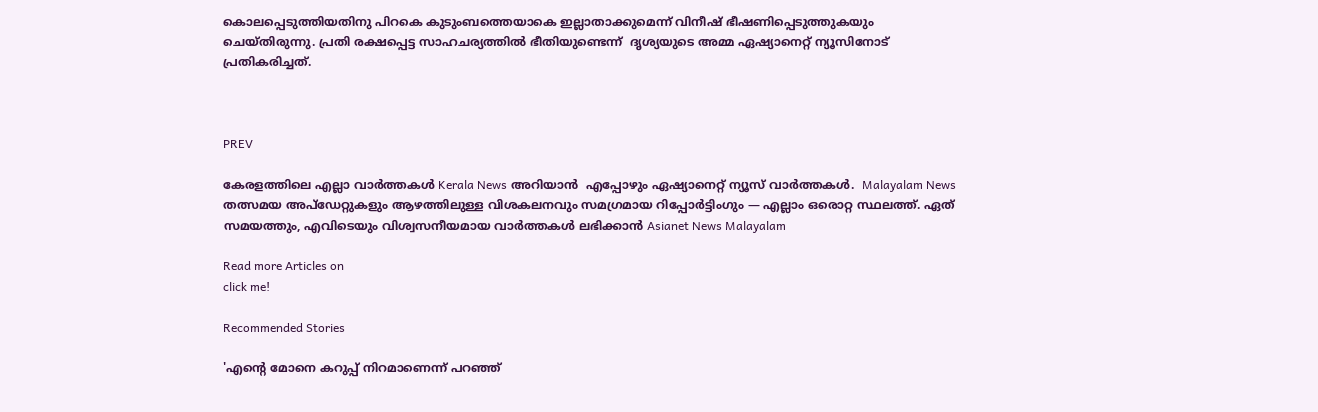കൊലപ്പെടുത്തിയതിനു പിറകെ കുടുംബത്തെയാകെ ഇല്ലാതാക്കുമെന്ന് വിനീഷ് ഭീഷണിപ്പെടുത്തുകയും ചെയ്തിരുന്നു. പ്രതി രക്ഷപ്പെട്ട സാഹചര്യത്തിൽ ഭീതിയുണ്ടെന്ന്  ദൃശ്യയുടെ അമ്മ ഏഷ്യാനെറ്റ് ന്യൂസിനോട് പ്രതികരിച്ചത്.



PREV

കേരളത്തിലെ എല്ലാ വാർത്തകൾ Kerala News അറിയാൻ  എപ്പോഴും ഏഷ്യാനെറ്റ് ന്യൂസ് വാർത്തകൾ.  Malayalam News   തത്സമയ അപ്‌ഡേറ്റുകളും ആഴത്തിലുള്ള വിശകലനവും സമഗ്രമായ റിപ്പോർട്ടിംഗും — എല്ലാം ഒരൊറ്റ സ്ഥലത്ത്. ഏത് സമയത്തും, എവിടെയും വിശ്വസനീയമായ വാർത്തകൾ ലഭിക്കാൻ Asianet News Malayalam

Read more Articles on
click me!

Recommended Stories

'എന്റെ മോനെ കറുപ്പ് നിറമാണെന്ന് പറഞ്ഞ്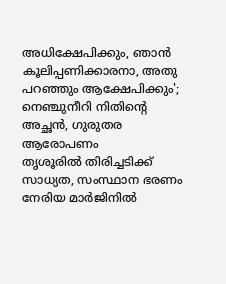അധിക്ഷേപിക്കും, ഞാൻ കൂലിപ്പണിക്കാരനാ, അതു പറഞ്ഞും ആക്ഷേപിക്കും'; നെഞ്ചുനീറി നിതിന്‍റെ അച്ഛൻ, ഗുരുതര ആരോപണം
തൃശൂരിൽ തിരിച്ചടിക്ക് സാധ്യത, സംസ്ഥാന ഭരണം നേരിയ മാർജിനിൽ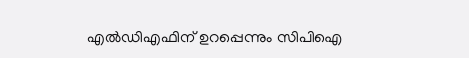എൽഡിഎഫിന് ഉറപ്പെന്നും സിപിഐ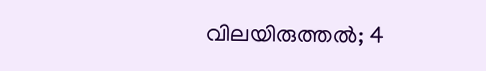വിലയിരുത്തൽ; 4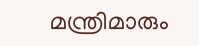മന്ത്രിമാരും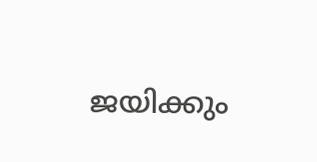ജയിക്കും